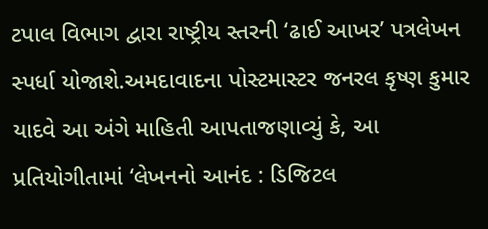ટપાલ વિભાગ દ્વારા રાષ્ટ્રીય સ્તરની ‘ઢાઈ આખર’ પત્રલેખન સ્પર્ધા યોજાશે.અમદાવાદના પોસ્ટમાસ્ટર જનરલ કૃષ્ણ કુમાર યાદવે આ અંગે માહિતી આપતાજણાવ્યું કે, આ પ્રતિયોગીતામાં ‘લેખનનો આનંદ : ડિજિટલ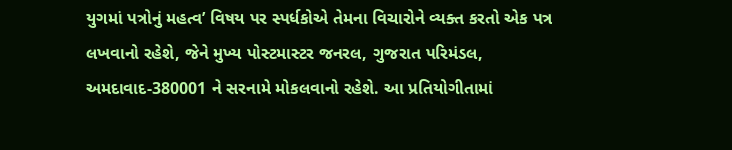યુગમાં પત્રોનું મહત્વ’ વિષય પર સ્પર્ધકોએ તેમના વિચારોને વ્યક્ત કરતો એક પત્ર લખવાનો રહેશે, જેને મુખ્ય પોસ્ટમાસ્ટર જનરલ, ગુજરાત પરિમંડલ, અમદાવાદ-380001 ને સરનામે મોકલવાનો રહેશે. આ પ્રતિયોગીતામાં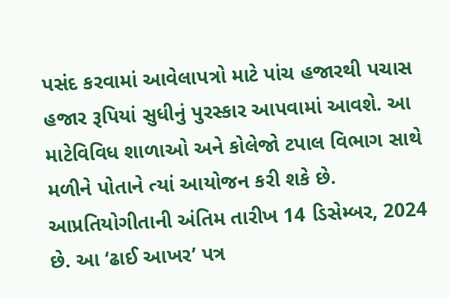પસંદ કરવામાં આવેલાપત્રો માટે પાંચ હજારથી પચાસ હજાર રૂપિયાં સુધીનું પુરસ્કાર આપવામાં આવશે. આ માટેવિવિધ શાળાઓ અને કોલેજો ટપાલ વિભાગ સાથે મળીને પોતાને ત્યાં આયોજન કરી શકે છે. આપ્રતિયોગીતાની અંતિમ તારીખ 14 ડિસેમ્બર, 2024 છે. આ ‘ઢાઈ આખર’ પત્ર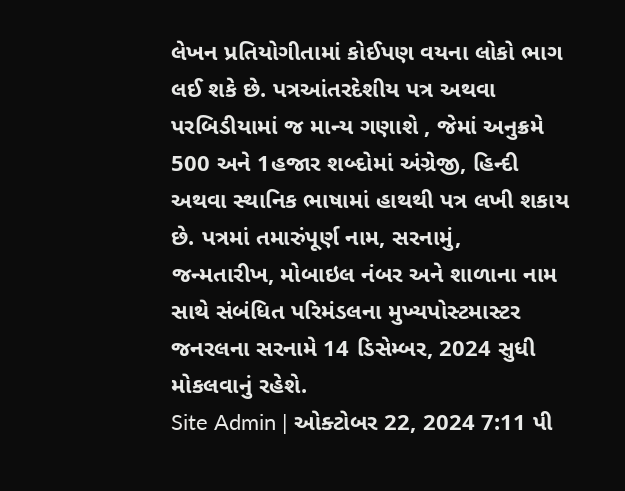લેખન પ્રતિયોગીતામાં કોઈપણ વયના લોકો ભાગ લઈ શકે છે. પત્રઆંતરદેશીય પત્ર અથવા પરબિડીયામાં જ માન્ય ગણાશે , જેમાં અનુક્રમે 500 અને 1હજાર શબ્દોમાં અંગ્રેજી, હિન્દી અથવા સ્થાનિક ભાષામાં હાથથી પત્ર લખી શકાય છે. પત્રમાં તમારુંપૂર્ણ નામ, સરનામું, જન્મતારીખ, મોબાઇલ નંબર અને શાળાના નામ સાથે સંબંધિત પરિમંડલના મુખ્યપોસ્ટમાસ્ટર જનરલના સરનામે 14 ડિસેમ્બર, 2024 સુધી મોકલવાનું રહેશે.
Site Admin | ઓક્ટોબર 22, 2024 7:11 પી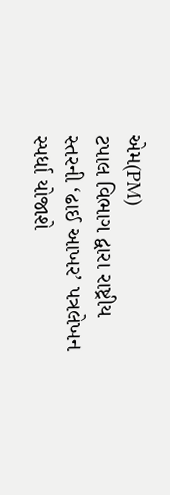એમ(PM)
ટપાલ વિભાગ દ્વારા રાષ્ટ્રીય સ્તરની ‘ઢાઈ આખર’ પત્રલેખન સ્પર્ધા યોજાશે